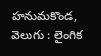హనుమకొండ, వెలుగు : లైంగిక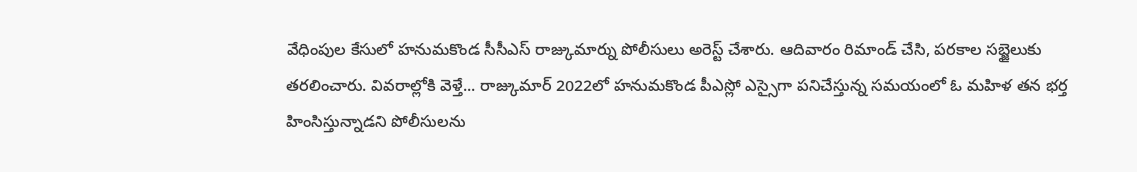వేధింపుల కేసులో హనుమకొండ సీసీఎస్ రాజ్కుమార్ను పోలీసులు అరెస్ట్ చేశారు. ఆదివారం రిమాండ్ చేసి, పరకాల సబ్జైలుకు తరలించారు. వివరాల్లోకి వెళ్తే... రాజ్కుమార్ 2022లో హనుమకొండ పీఎస్లో ఎస్సైగా పనిచేస్తున్న సమయంలో ఓ మహిళ తన భర్త హింసిస్తున్నాడని పోలీసులను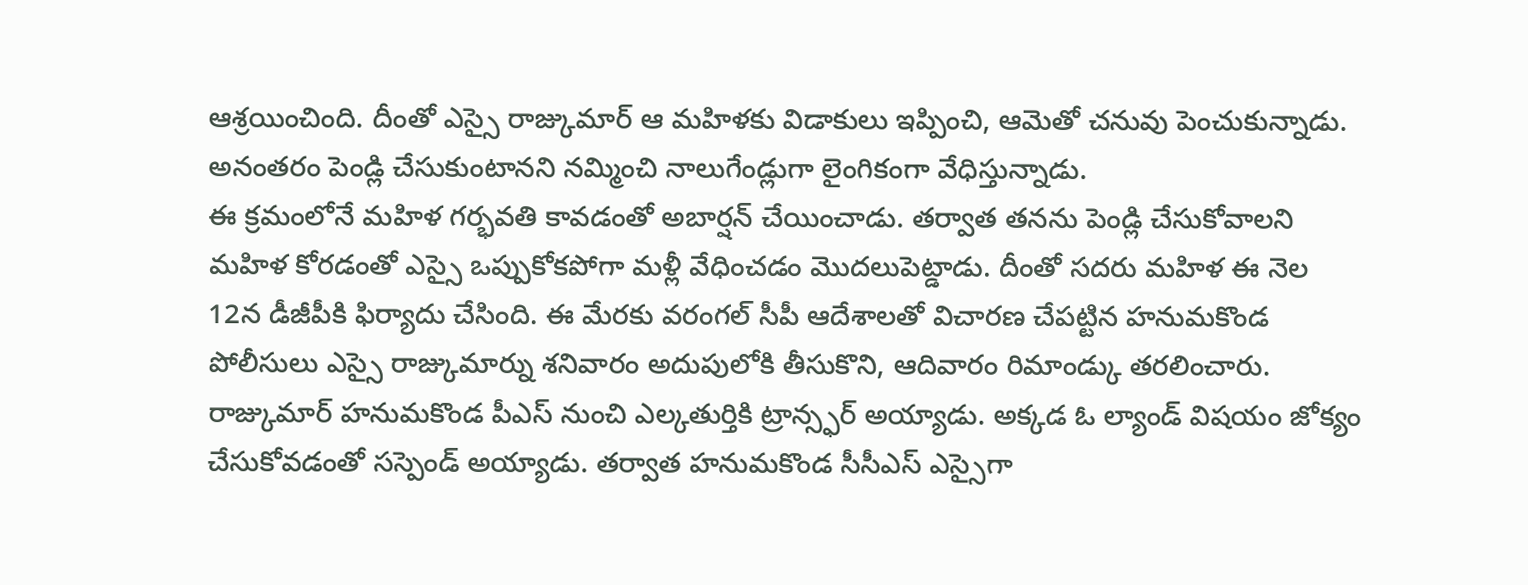ఆశ్రయించింది. దీంతో ఎస్సై రాజ్కుమార్ ఆ మహిళకు విడాకులు ఇప్పించి, ఆమెతో చనువు పెంచుకున్నాడు. అనంతరం పెండ్లి చేసుకుంటానని నమ్మించి నాలుగేండ్లుగా లైంగికంగా వేధిస్తున్నాడు.
ఈ క్రమంలోనే మహిళ గర్భవతి కావడంతో అబార్షన్ చేయించాడు. తర్వాత తనను పెండ్లి చేసుకోవాలని మహిళ కోరడంతో ఎస్సై ఒప్పుకోకపోగా మళ్లీ వేధించడం మొదలుపెట్డాడు. దీంతో సదరు మహిళ ఈ నెల 12న డీజీపీకి ఫిర్యాదు చేసింది. ఈ మేరకు వరంగల్ సీపీ ఆదేశాలతో విచారణ చేపట్టిన హనుమకొండ పోలీసులు ఎస్సై రాజ్కుమార్ను శనివారం అదుపులోకి తీసుకొని, ఆదివారం రిమాండ్కు తరలించారు. రాజ్కుమార్ హనుమకొండ పీఎస్ నుంచి ఎల్కతుర్తికి ట్రాన్స్ఫర్ అయ్యాడు. అక్కడ ఓ ల్యాండ్ విషయం జోక్యం చేసుకోవడంతో సస్పెండ్ అయ్యాడు. తర్వాత హనుమకొండ సీసీఎస్ ఎస్సైగా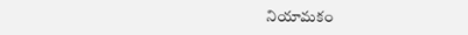నియామకం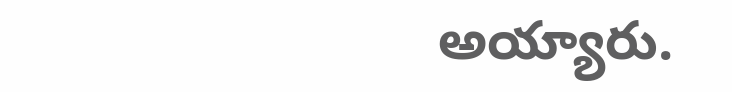అయ్యారు.